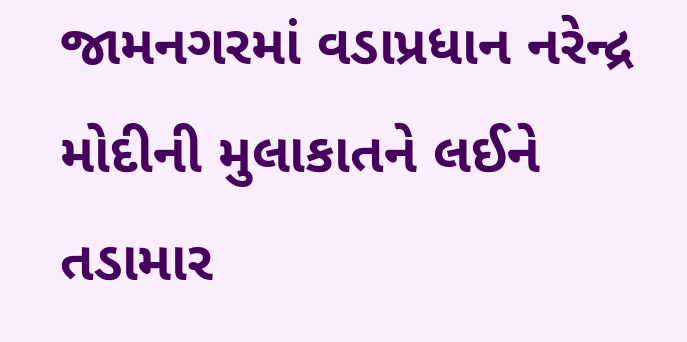જામનગરમાં વડાપ્રધાન નરેન્દ્ર મોદીની મુલાકાતને લઈને તડામાર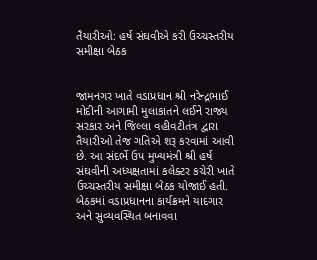તૈયારીઓ: હર્ષ સંઘવીએ કરી ઉચ્ચસ્તરીય સમીક્ષા બેઠક


જામનગર ખાતે વડાપ્રધાન શ્રી નરેન્દ્રભાઈ મોદીની આગામી મુલાકાતને લઈને રાજ્ય સરકાર અને જિલ્લા વહીવટીતંત્ર દ્વારા તૈયારીઓ તેજ ગતિએ શરૂ કરવામાં આવી છે. આ સંદર્ભે ઉપ મુખ્યમંત્રી શ્રી હર્ષ સંઘવીની અધ્યક્ષતામાં કલેક્ટર કચેરી ખાતે ઉચ્ચસ્તરીય સમીક્ષા બેઠક યોજાઈ હતી. બેઠકમાં વડાપ્રધાનના કાર્યક્રમને યાદગાર અને સુવ્યવસ્થિત બનાવવા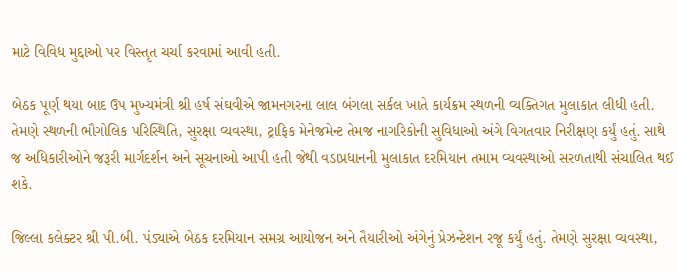માટે વિવિધ મુદ્દાઓ પર વિસ્તૃત ચર્ચા કરવામાં આવી હતી.

બેઠક પૂર્ણ થયા બાદ ઉપ મુખ્યમંત્રી શ્રી હર્ષ સંઘવીએ જામનગરના લાલ બંગલા સર્કલ ખાતે કાર્યક્રમ સ્થળની વ્યક્તિગત મુલાકાત લીધી હતી. તેમણે સ્થળની ભૌગોલિક પરિસ્થિતિ, સુરક્ષા વ્યવસ્થા, ટ્રાફિક મેનેજમેન્ટ તેમજ નાગરિકોની સુવિધાઓ અંગે વિગતવાર નિરીક્ષણ કર્યું હતું. સાથે જ અધિકારીઓને જરૂરી માર્ગદર્શન અને સૂચનાઓ આપી હતી જેથી વડાપ્રધાનની મુલાકાત દરમિયાન તમામ વ્યવસ્થાઓ સરળતાથી સંચાલિત થઈ શકે.

જિલ્લા કલેક્ટર શ્રી પી.બી. પંડ્યાએ બેઠક દરમિયાન સમગ્ર આયોજન અને તૈયારીઓ અંગેનું પ્રેઝન્ટેશન રજૂ કર્યું હતું. તેમણે સુરક્ષા વ્યવસ્થા,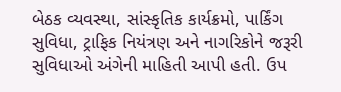બેઠક વ્યવસ્થા, સાંસ્કૃતિક કાર્યક્રમો, પાર્કિંગ સુવિધા, ટ્રાફિક નિયંત્રણ અને નાગરિકોને જરૂરી સુવિધાઓ અંગેની માહિતી આપી હતી. ઉપ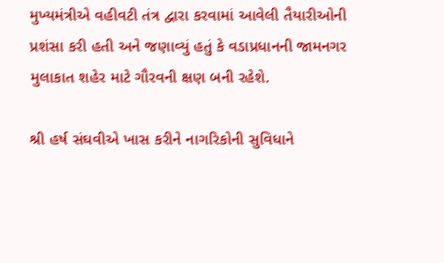મુખ્યમંત્રીએ વહીવટી તંત્ર દ્વારા કરવામાં આવેલી તૈયારીઓની પ્રશંસા કરી હતી અને જણાવ્યું હતું કે વડાપ્રધાનની જામનગર મુલાકાત શહેર માટે ગૌરવની ક્ષણ બની રહેશે.

શ્રી હર્ષ સંઘવીએ ખાસ કરીને નાગરિકોની સુવિધાને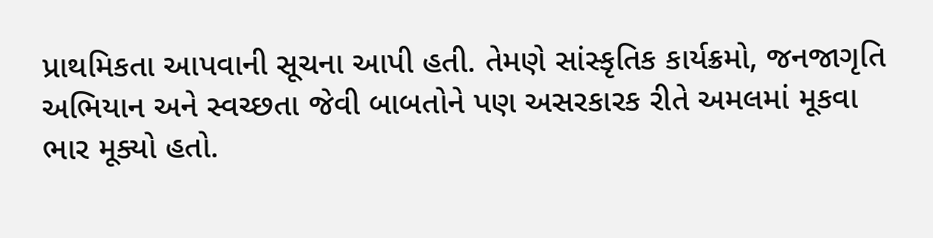પ્રાથમિકતા આપવાની સૂચના આપી હતી. તેમણે સાંસ્કૃતિક કાર્યક્રમો, જનજાગૃતિ અભિયાન અને સ્વચ્છતા જેવી બાબતોને પણ અસરકારક રીતે અમલમાં મૂકવા ભાર મૂક્યો હતો.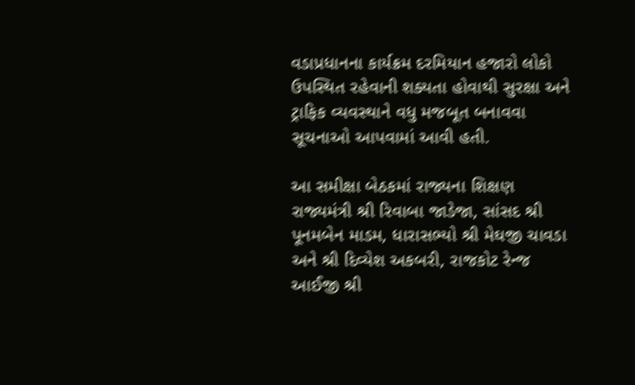વડાપ્રધાનના કાર્યક્રમ દરમિયાન હજારો લોકો ઉપસ્થિત રહેવાની શક્યતા હોવાથી સુરક્ષા અને ટ્રાફિક વ્યવસ્થાને વધુ મજબૂત બનાવવા સૂચનાઓ આપવામાં આવી હતી.

આ સમીક્ષા બેઠકમાં રાજ્યના શિક્ષણ રાજ્યમંત્રી શ્રી રિવાબા જાડેજા, સાંસદ શ્રી પૂનમબેન માડમ, ધારાસભ્યો શ્રી મેઘજી ચાવડા અને શ્રી દિવ્યેશ અકબરી, રાજકોટ રેન્જ આઈજી શ્રી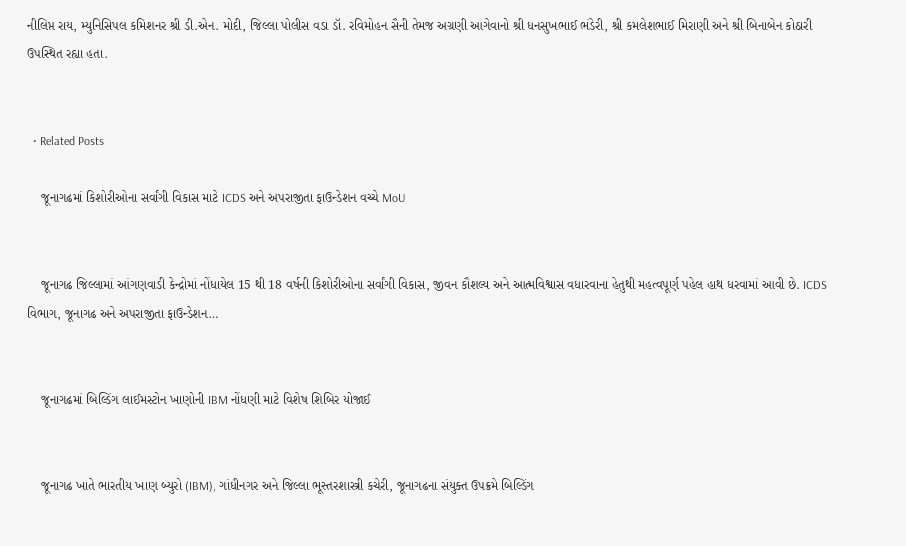નીલિપ્ત રાય, મ્યુનિસિપલ કમિશનર શ્રી ડી.એન. મોદી, જિલ્લા પોલીસ વડા ડૉ. રવિમોહન સૈની તેમજ અગ્રણી આગેવાનો શ્રી ધનસુખભાઈ ભંડેરી, શ્રી કમલેશભાઈ મિરાણી અને શ્રી બિનાબેન કોઠારી ઉપસ્થિત રહ્યા હતા.


  • Related Posts

    જૂનાગઢમાં કિશોરીઓના સર્વાંગી વિકાસ માટે ICDS અને અપરાજીતા ફાઉન્ડેશન વચ્ચે MoU


    જૂનાગઢ જિલ્લામાં આંગણવાડી કેન્દ્રોમાં નોંધાયેલ 15 થી 18 વર્ષની કિશોરીઓના સર્વાંગી વિકાસ, જીવન કૌશલ્ય અને આત્મવિશ્વાસ વધારવાના હેતુથી મહત્વપૂર્ણ પહેલ હાથ ધરવામાં આવી છે. ICDS વિભાગ, જૂનાગઢ અને અપરાજીતા ફાઉન્ડેશન…


    જૂનાગઢમાં બિલ્ડિંગ લાઈમસ્ટોન ખાણોની IBM નોંધણી માટે વિશેષ શિબિર યોજાઈ


    જૂનાગઢ ખાતે ભારતીય ખાણ બ્યુરો (IBM), ગાંધીનગર અને જિલ્લા ભૂસ્તરશાસ્ત્રી કચેરી, જૂનાગઢના સંયુક્ત ઉપક્રમે બિલ્ડિંગ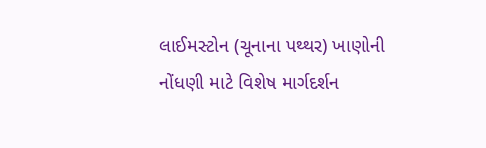લાઈમસ્ટોન (ચૂનાના પથ્થર) ખાણોની નોંધણી માટે વિશેષ માર્ગદર્શન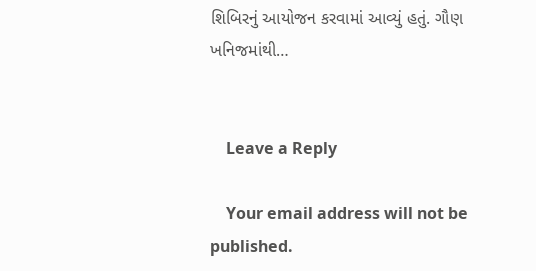શિબિરનું આયોજન કરવામાં આવ્યું હતું. ગૌણ ખનિજમાંથી…


    Leave a Reply

    Your email address will not be published.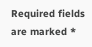Required fields are marked *